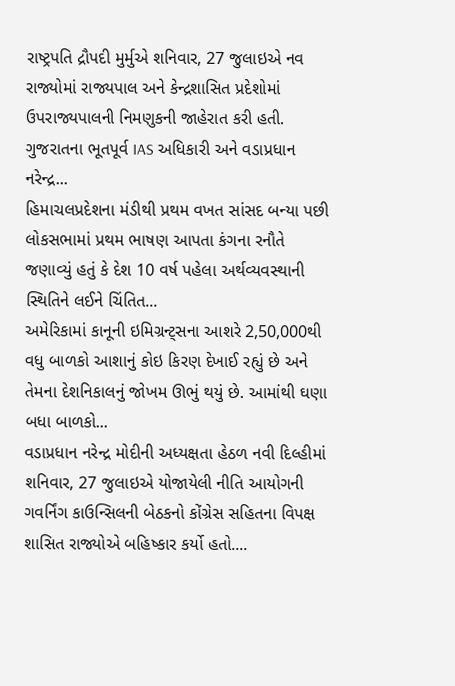રાષ્ટ્રપતિ દ્રૌપદી મુર્મુએ શનિવાર, 27 જુલાઇએ નવ રાજ્યોમાં રાજ્યપાલ અને કેન્દ્રશાસિત પ્રદેશોમાં ઉપરાજ્યપાલની નિમણુકની જાહેરાત કરી હતી. ગુજરાતના ભૂતપૂર્વ IAS અધિકારી અને વડાપ્રધાન નરેન્દ્ર...
હિમાચલપ્રદેશના મંડીથી પ્રથમ વખત સાંસદ બન્યા પછી લોકસભામાં પ્રથમ ભાષણ આપતા કંગના રનૌતે જણાવ્યું હતું કે દેશ 10 વર્ષ પહેલા અર્થવ્યવસ્થાની સ્થિતિને લઈને ચિંતિત...
અમેરિકામાં કાનૂની ઇમિગ્રન્ટ્સના આશરે 2,50,000થી વધુ બાળકો આશાનું કોઇ કિરણ દેખાઈ રહ્યું છે અને તેમના દેશનિકાલનું જોખમ ઊભું થયું છે. આમાંથી ઘણા બધા બાળકો...
વડાપ્રધાન નરેન્દ્ર મોદીની અધ્યક્ષતા હેઠળ નવી દિલ્હીમાં શનિવાર, 27 જુલાઇએ યોજાયેલી નીતિ આયોગની ગવર્નિંગ કાઉન્સિલની બેઠકનો કોંગ્રેસ સહિતના વિપક્ષ શાસિત રાજ્યોએ બહિષ્કાર કર્યો હતો....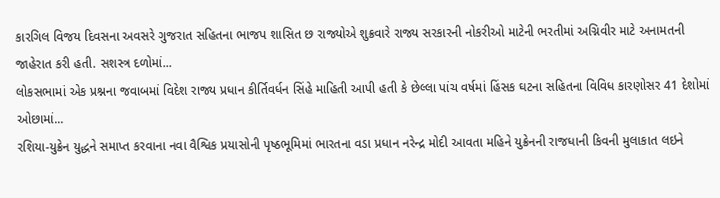કારગિલ વિજય દિવસના અવસરે ગુજરાત સહિતના ભાજપ શાસિત છ રાજ્યોએ શુક્રવારે રાજ્ય સરકારની નોકરીઓ માટેની ભરતીમાં અગ્નિવીર માટે અનામતની જાહેરાત કરી હતી. સશસ્ત્ર દળોમાં...
લોકસભામાં એક પ્રશ્નના જવાબમાં વિદેશ રાજ્ય પ્રધાન કીર્તિવર્ધન સિંહે માહિતી આપી હતી કે છેલ્લા પાંચ વર્ષમાં હિંસક ઘટના સહિતના વિવિધ કારણોસર 41 દેશોમાં ઓછામાં...
રશિયા-યુક્રેન યુદ્ધને સમાપ્ત કરવાના નવા વૈશ્વિક પ્રયાસોની પૃષ્ઠભૂમિમાં ભારતના વડા પ્રધાન નરેન્દ્ર મોદી આવતા મહિને યુક્રેનની રાજધાની કિવની મુલાકાત લઇને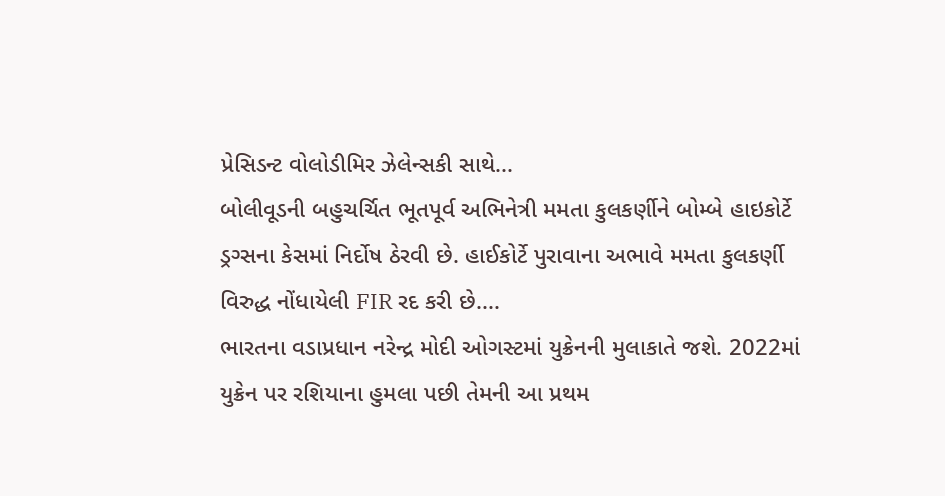પ્રેસિડન્ટ વોલોડીમિર ઝેલેન્સકી સાથે...
બોલીવૂડની બહુચર્ચિત ભૂતપૂર્વ અભિનેત્રી મમતા કુલકર્ણીને બોમ્બે હાઇકોર્ટે ડ્રગ્સના કેસમાં નિર્દોષ ઠેરવી છે. હાઈકોર્ટે પુરાવાના અભાવે મમતા કુલકર્ણી વિરુદ્ધ નોંધાયેલી FIR રદ કરી છે....
ભારતના વડાપ્રધાન નરેન્દ્ર મોદી ઓગસ્ટમાં યુક્રેનની મુલાકાતે જશે. 2022માં યુક્રેન પર રશિયાના હુમલા પછી તેમની આ પ્રથમ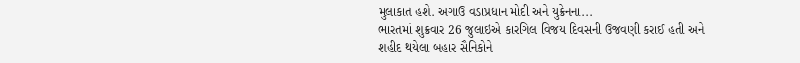મુલાકાત હશે. અગાઉ વડાપ્રધાન મોદી અને યુક્રેનના...
ભારતમાં શુક્રવાર 26 જુલાઇએ કારગિલ વિજય દિવસની ઉજવણી કરાઈ હતી અને શહીદ થયેલા બહાર સૈનિકોને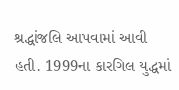શ્રદ્ધાંજલિ આપવામાં આવી હતી. 1999ના કારગિલ યુદ્ધમાં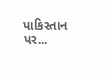પાકિસ્તાન પર...